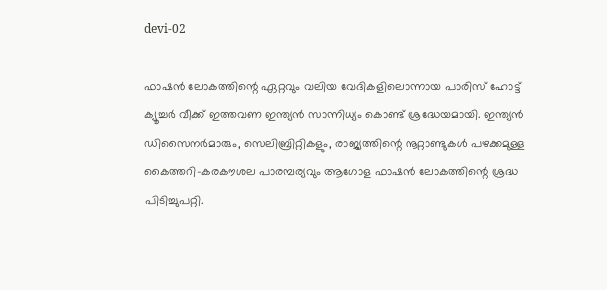devi-02

ഫാഷൻ ലോകത്തിന്റെ ഏറ്റവും വലിയ വേദികളിലൊന്നായ പാരിസ് ഹോട്ട് ക്യൂച്ചർ വീക്ക് ഇത്തവണ ഇന്ത്യൻ സാന്നിധ്യം കൊണ്ട് ശ്രദ്ധേയമായി. ഇന്ത്യൻ ഡിസൈനർമാരും, സെലിബ്രിറ്റികളും, രാജ്യത്തിന്റെ നൂറ്റാണ്ടുകൾ പഴക്കമുള്ള കൈത്തറി-കരകൗശല പാരമ്പര്യവും ആഗോള ഫാഷൻ ലോകത്തിന്റെ ശ്രദ്ധ പിടിച്ചുപറ്റി.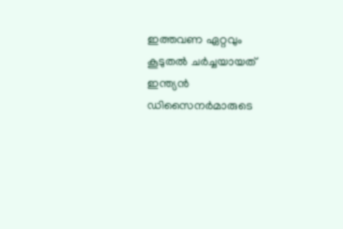ഇത്തവണ ഏറ്റവും കൂടുതൽ ചർച്ചയായത് ഇന്ത്യൻ ഡിസൈനർമാരുടെ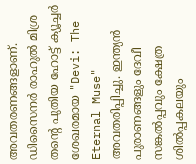അവതരണങ്ങളാണ്. ഡിസൈനർ രാഹുൽ മിശ്ര തന്റെ പുതിയ ഹോട്ട് ക്യൂച്ചർ ശേഖരമായ "Devi: The Eternal Muse" അവതരിപ്പിച്ചു. ഇന്ത്യൻ പുരാണങ്ങളും ദേവീ സങ്കൽപ്പവും ക്ഷേത്ര ശിൽപ്പകലയും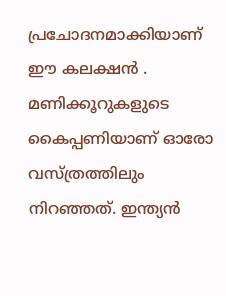പ്രചോദനമാക്കിയാണ് ഈ കലക്ഷന്‍ . മണിക്കൂറുകളുടെ കൈപ്പണിയാണ് ഓരോ വസ്ത്രത്തിലും നിറഞ്ഞത്. ഇന്ത്യൻ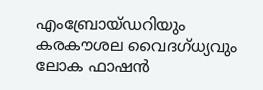എംബ്രോയ്ഡറിയും കരകൗശല വൈദഗ്ധ്യവും ലോക ഫാഷൻ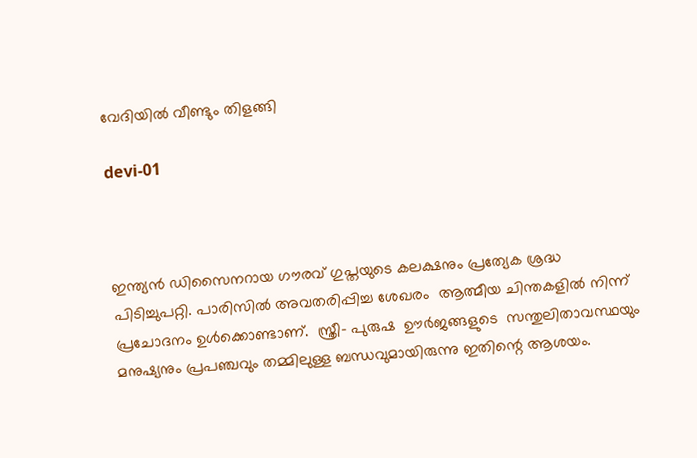വേദിയിൽ വീണ്ടും തിളങ്ങി

devi-01



ഇന്ത്യൻ ഡിസൈനറായ ഗൗരവ് ഗുപ്തയുടെ കലക്ഷനും പ്രത്യേക ശ്രദ്ധ പിടിച്ചുപറ്റി. പാരിസില്‍ അവതരിപ്പിച്ച ശേഖരം  ആത്മീയ ചിന്തകളില്‍ നിന്ന് പ്രചോദനം ഉള്‍ക്കൊണ്ടാണ്.  സ്ത്രീ– പുരുഷ  ഊര്‍ജങ്ങളുടെ  സന്തുലിതാവസ്ഥയും മനുഷ്യനും പ്രപഞ്ചവും തമ്മിലുള്ള ബന്ധവുമായിരുന്നു ഇതിന്റെ ആശയം.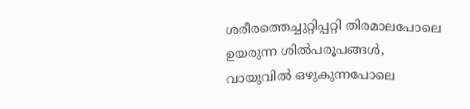ശരീരത്തെച്ചുറ്റിപ്പറ്റി തിരമാലപോലെ  ഉയരുന്ന ശില്‍പരൂപങ്ങള്‍, വായുവില്‍ ഒഴുകുന്നപോലെ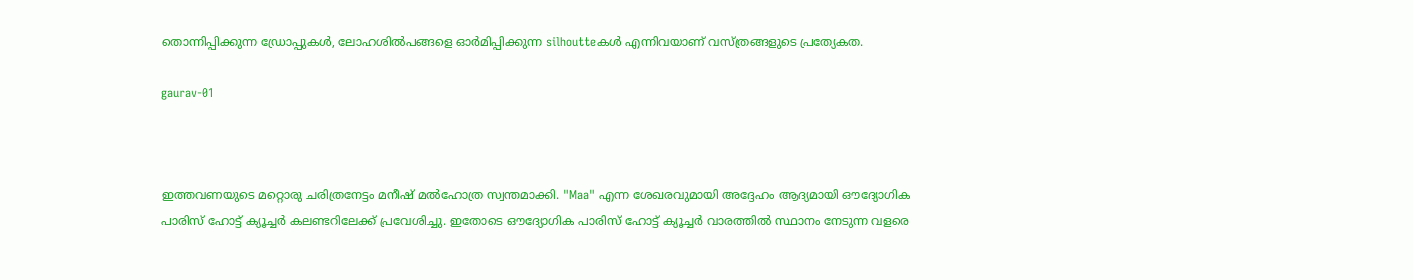തൊന്നിപ്പിക്കുന്ന ഡ്രോപ്പുകള്‍, ലോഹശില്‍പങ്ങളെ ഓര്‍മിപ്പിക്കുന്ന silhoutteകള്‍ എന്നിവയാണ് വസ്ത്രങ്ങളുടെ പ്രത്യേകത.

gaurav-01



ഇത്തവണയുടെ മറ്റൊരു ചരിത്രനേട്ടം മനീഷ് മൽഹോത്ര സ്വന്തമാക്കി. "Maa" എന്ന ശേഖരവുമായി അദ്ദേഹം ആദ്യമായി ഔദ്യോഗിക പാരിസ് ഹോട്ട് ക്യൂച്ചർ കലണ്ടറിലേക്ക് പ്രവേശിച്ചു. ഇതോടെ ഔദ്യോഗിക പാരിസ് ഹോട്ട് ക്യൂച്ചർ വാരത്തിൽ സ്ഥാനം നേടുന്ന വളരെ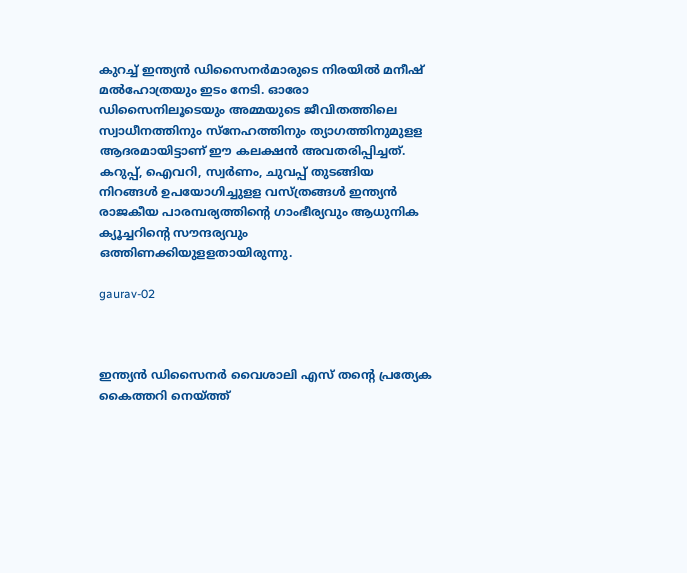കുറച്ച് ഇന്ത്യൻ ഡിസൈനർമാരുടെ നിരയിൽ മനീഷ് മൽഹോത്രയും ഇടം നേടി. ഓരോ ഡിസൈനിലൂടെയും അമ്മയുടെ ജീവിതത്തിലെ സ്വാധീനത്തിനും സ്നേഹത്തിനും ത്യാഗത്തിനുമുളള ആദരമായിട്ടാണ് ഈ കലക്ഷന്‍ അവതരിപ്പിച്ചത്. കറുപ്പ്, ഐവറി, സ്വര്‍ണം, ചുവപ്പ് തുടങ്ങിയ  നിറങ്ങള്‍ ഉപയോഗിച്ചുളള വസ്ത്രങ്ങള്‍ ഇന്ത്യന്‍ രാജകീയ പാരമ്പര്യത്തിന്റെ ഗാംഭീര്യവും ആധുനിക ക്യൂച്ചറിന്റെ സൗന്ദര്യവും ഒത്തിണക്കിയുളളതായിരുന്നു.

gaurav-02



ഇന്ത്യൻ ഡിസൈനർ വൈശാലി എസ് തന്റെ പ്രത്യേക കൈത്തറി നെയ്ത്ത്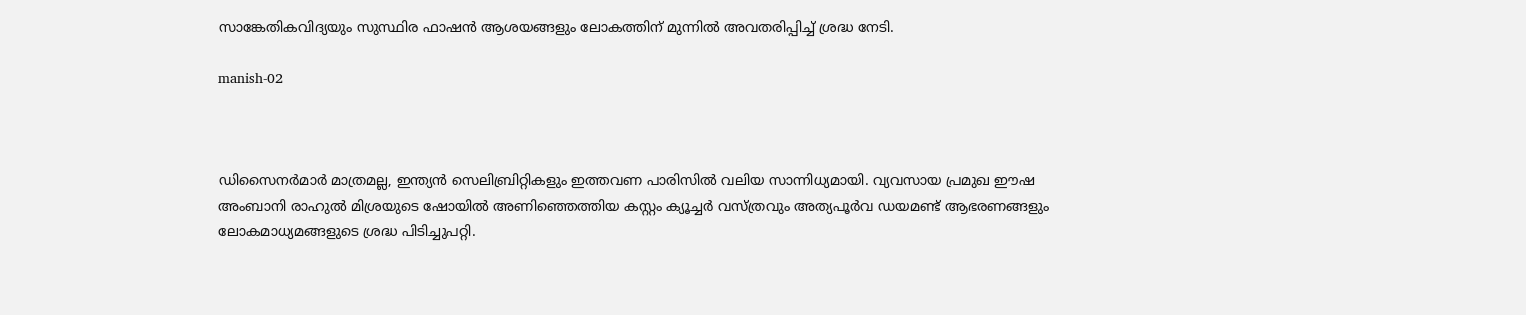സാങ്കേതികവിദ്യയും സുസ്ഥിര ഫാഷൻ ആശയങ്ങളും ലോകത്തിന് മുന്നിൽ അവതരിപ്പിച്ച് ശ്രദ്ധ നേടി.

manish-02



ഡിസൈനർമാർ മാത്രമല്ല, ഇന്ത്യൻ സെലിബ്രിറ്റികളും ഇത്തവണ പാരിസിൽ വലിയ സാന്നിധ്യമായി. വ്യവസായ പ്രമുഖ ഈഷ അംബാനി രാഹുൽ മിശ്രയുടെ ഷോയിൽ അണിഞ്ഞെത്തിയ കസ്റ്റം ക്യൂച്ചർ വസ്ത്രവും അത്യപൂർവ ഡയമണ്ട് ആഭരണങ്ങളും ലോകമാധ്യമങ്ങളുടെ ശ്രദ്ധ പിടിച്ചുപറ്റി.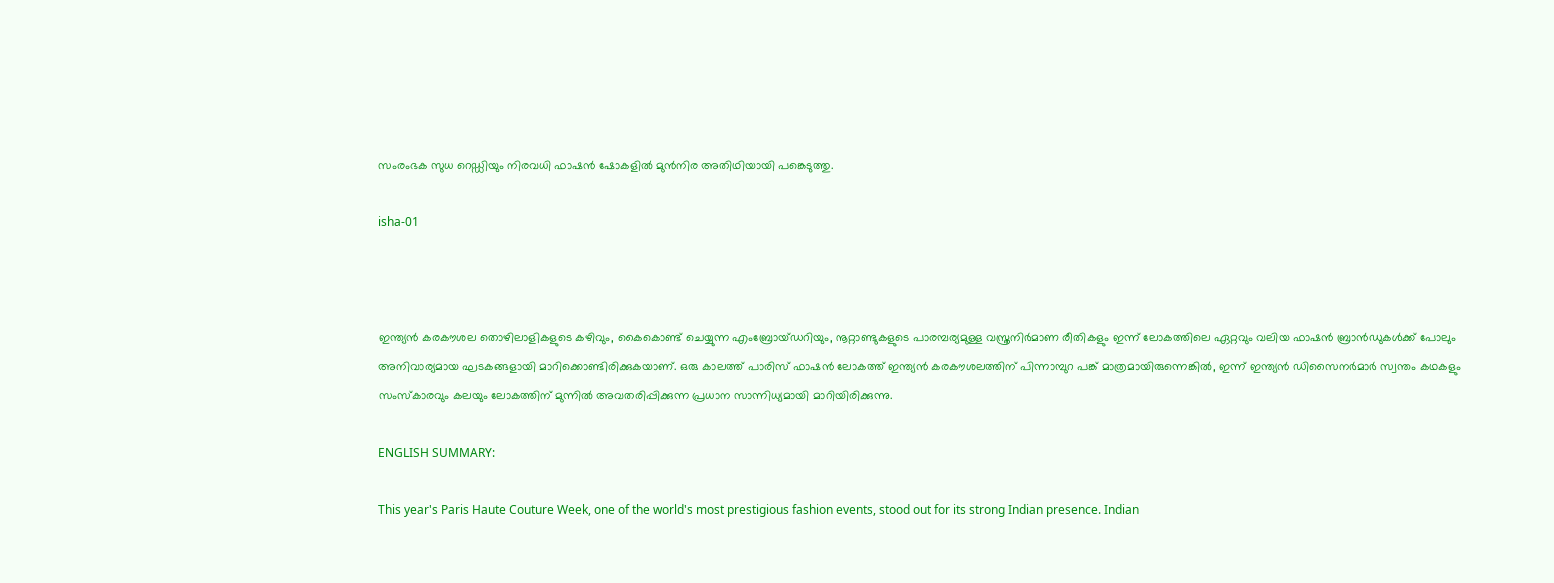സംരംഭക സുധ റെഡ്ഡിയും നിരവധി ഫാഷൻ ഷോകളിൽ മുൻനിര അതിഥിയായി പങ്കെടുത്തു.

isha-01



ഇന്ത്യൻ കരകൗശല തൊഴിലാളികളുടെ കഴിവും, കൈകൊണ്ട് ചെയ്യുന്ന എംബ്രോയ്ഡറിയും, നൂറ്റാണ്ടുകളുടെ പാരമ്പര്യമുള്ള വസ്ത്രനിർമാണ രീതികളും ഇന്ന് ലോകത്തിലെ ഏറ്റവും വലിയ ഫാഷൻ ബ്രാൻഡുകൾക്ക് പോലും അനിവാര്യമായ ഘടകങ്ങളായി മാറിക്കൊണ്ടിരിക്കുകയാണ്. ഒരു കാലത്ത് പാരിസ് ഫാഷൻ ലോകത്ത് ഇന്ത്യൻ കരകൗശലത്തിന് പിന്നാമ്പുറ പങ്ക് മാത്രമായിരുന്നെങ്കിൽ, ഇന്ന് ഇന്ത്യൻ ഡിസൈനർമാർ സ്വന്തം കഥകളും സംസ്കാരവും കലയും ലോകത്തിന് മുന്നിൽ അവതരിപ്പിക്കുന്ന പ്രധാന സാന്നിധ്യമായി മാറിയിരിക്കുന്നു.

ENGLISH SUMMARY:

This year's Paris Haute Couture Week, one of the world's most prestigious fashion events, stood out for its strong Indian presence. Indian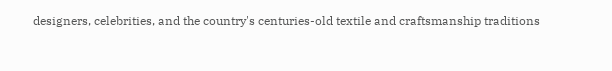designers, celebrities, and the country's centuries-old textile and craftsmanship traditions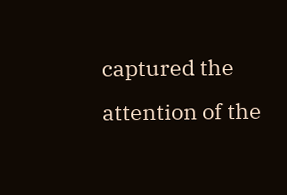captured the attention of the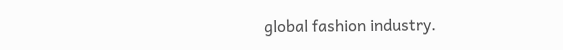global fashion industry.